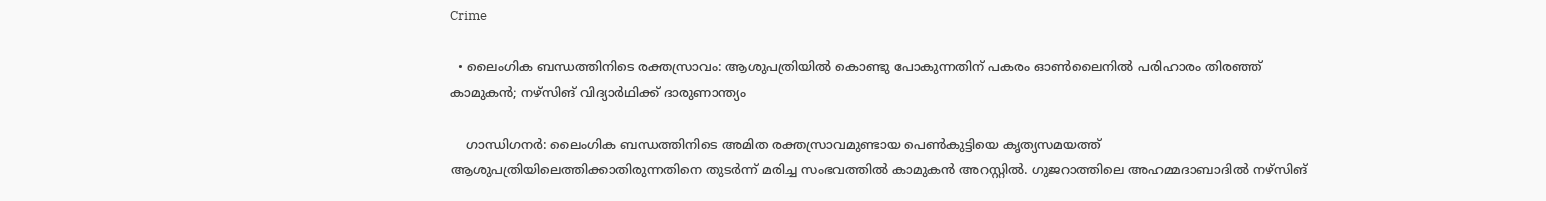Crime

  • ലൈംഗിക ബന്ധത്തിനിടെ രക്തസ്രാവം: ആശുപത്രിയില്‍ കൊണ്ടു പോകുന്നതിന് പകരം ഓണ്‍ലൈനില്‍ പരിഹാരം തിരഞ്ഞ് കാമുകന്‍; നഴ്‌സിങ് വിദ്യാര്‍ഥിക്ക് ദാരുണാന്ത്യം

    ഗാന്ധിഗനര്‍: ലൈംഗിക ബന്ധത്തിനിടെ അമിത രക്തസ്രാവമുണ്ടായ പെണ്‍കുട്ടിയെ കൃത്യസമയത്ത് ആശുപത്രിയിലെത്തിക്കാതിരുന്നതിനെ തുടര്‍ന്ന് മരിച്ച സംഭവത്തില്‍ കാമുകന്‍ അറസ്റ്റില്‍. ഗുജറാത്തിലെ അഹമ്മദാബാദില്‍ നഴ്‌സിങ്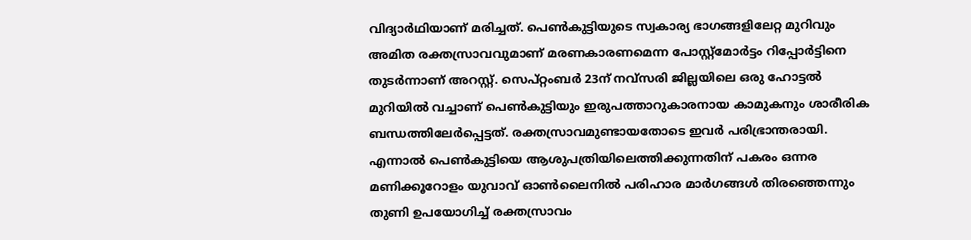വിദ്യാര്‍ഥിയാണ് മരിച്ചത്. പെണ്‍കുട്ടിയുടെ സ്വകാര്യ ഭാഗങ്ങളിലേറ്റ മുറിവും അമിത രക്തസ്രാവവുമാണ് മരണകാരണമെന്ന പോസ്റ്റ്‌മോര്‍ട്ടം റിപ്പോര്‍ട്ടിനെ തുടര്‍ന്നാണ് അറസ്റ്റ്. സെപ്റ്റംബര്‍ 23ന് നവ്‌സരി ജില്ലയിലെ ഒരു ഹോട്ടല്‍ മുറിയില്‍ വച്ചാണ് പെണ്‍കുട്ടിയും ഇരുപത്താറുകാരനായ കാമുകനും ശാരീരിക ബന്ധത്തിലേര്‍പ്പെട്ടത്. രക്തസ്രാവമുണ്ടായതോടെ ഇവര്‍ പരിഭ്രാന്തരായി. എന്നാല്‍ പെണ്‍കുട്ടിയെ ആശുപത്രിയിലെത്തിക്കുന്നതിന് പകരം ഒന്നര മണിക്കൂറോളം യുവാവ് ഓണ്‍ലൈനില്‍ പരിഹാര മാര്‍ഗങ്ങള്‍ തിരഞ്ഞെന്നും തുണി ഉപയോഗിച്ച് രക്തസ്രാവം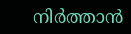നിര്‍ത്താന്‍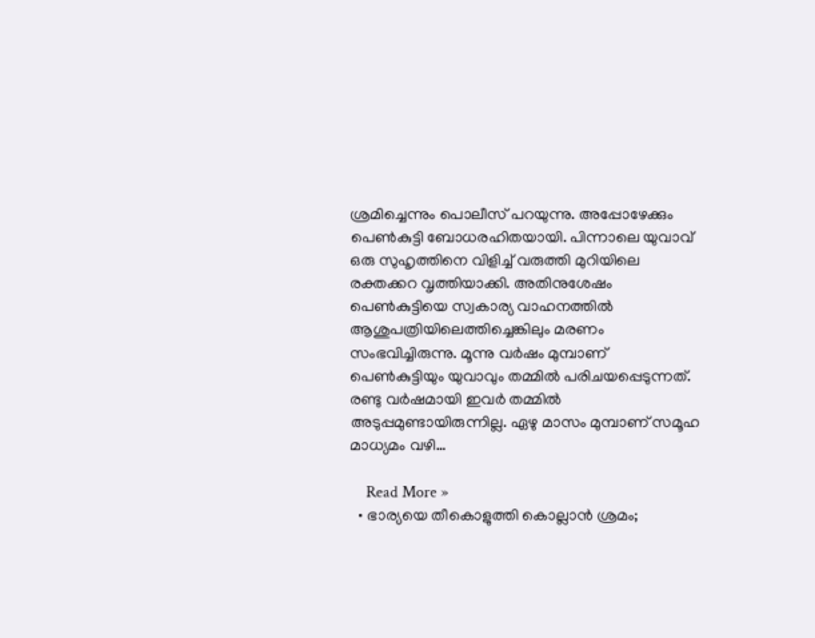ശ്രമിച്ചെന്നും പൊലീസ് പറയുന്നു. അപ്പോഴേക്കും പെണ്‍കുട്ടി ബോധരഹിതയായി. പിന്നാലെ യുവാവ് ഒരു സുഹൃത്തിനെ വിളിച്ച് വരുത്തി മുറിയിലെ രക്തക്കറ വൃത്തിയാക്കി. അതിനുശേഷം പെണ്‍കുട്ടിയെ സ്വകാര്യ വാഹനത്തില്‍ ആശുപത്രിയിലെത്തിച്ചെങ്കിലും മരണം സംഭവിച്ചിരുന്നു. മൂന്നു വര്‍ഷം മുമ്പാണ് പെണ്‍കുട്ടിയും യുവാവും തമ്മില്‍ പരിചയപ്പെടുന്നത്. രണ്ടു വര്‍ഷമായി ഇവര്‍ തമ്മില്‍ അടുപ്പമുണ്ടായിരുന്നില്ല. ഏഴു മാസം മുമ്പാണ് സമൂഹ മാധ്യമം വഴി…

    Read More »
  • ഭാര്യയെ തീകൊളുത്തി കൊല്ലാന്‍ ശ്രമം;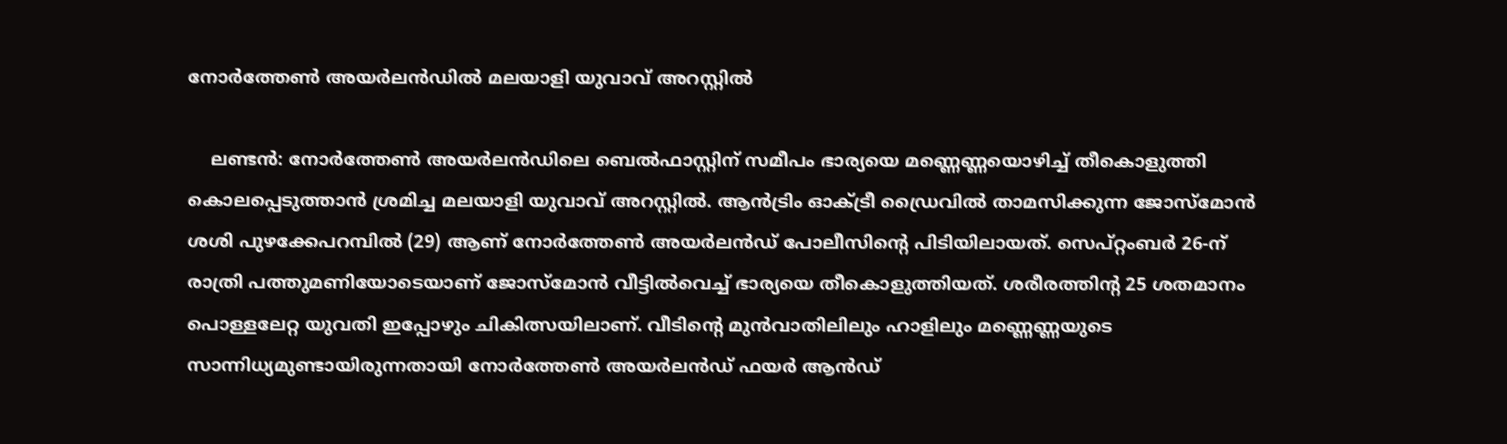നോര്‍ത്തേണ്‍ അയര്‍ലന്‍ഡില്‍ മലയാളി യുവാവ് അറസ്റ്റില്‍

    ലണ്ടന്‍: നോര്‍ത്തേണ്‍ അയര്‍ലന്‍ഡിലെ ബെല്‍ഫാസ്റ്റിന് സമീപം ഭാര്യയെ മണ്ണെണ്ണയൊഴിച്ച് തീകൊളുത്തി കൊലപ്പെടുത്താന്‍ ശ്രമിച്ച മലയാളി യുവാവ് അറസ്റ്റില്‍. ആന്‍ട്രിം ഓക്ട്രീ ഡ്രൈവില്‍ താമസിക്കുന്ന ജോസ്‌മോന്‍ ശശി പുഴക്കേപറമ്പില്‍ (29) ആണ് നോര്‍ത്തേണ്‍ അയര്‍ലന്‍ഡ് പോലീസിന്റെ പിടിയിലായത്. സെപ്റ്റംബര്‍ 26-ന് രാത്രി പത്തുമണിയോടെയാണ് ജോസ്‌മോന്‍ വീട്ടില്‍വെച്ച് ഭാര്യയെ തീകൊളുത്തിയത്. ശരീരത്തിന്റ 25 ശതമാനം പൊള്ളലേറ്റ യുവതി ഇപ്പോഴും ചികിത്സയിലാണ്. വീടിന്റെ മുന്‍വാതിലിലും ഹാളിലും മണ്ണെണ്ണയുടെ സാന്നിധ്യമുണ്ടായിരുന്നതായി നോര്‍ത്തേണ്‍ അയര്‍ലന്‍ഡ് ഫയര്‍ ആന്‍ഡ്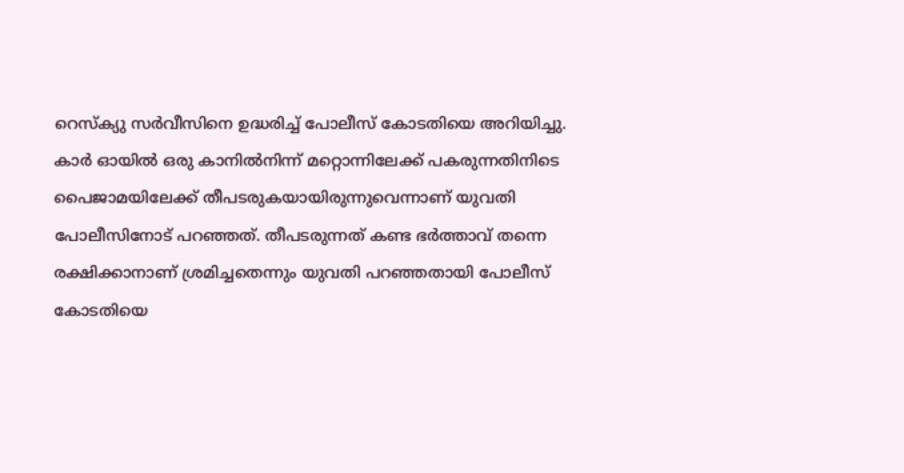റെസ്‌ക്യു സര്‍വീസിനെ ഉദ്ധരിച്ച് പോലീസ് കോടതിയെ അറിയിച്ചു. കാര്‍ ഓയില്‍ ഒരു കാനില്‍നിന്ന് മറ്റൊന്നിലേക്ക് പകരുന്നതിനിടെ പൈജാമയിലേക്ക് തീപടരുകയായിരുന്നുവെന്നാണ് യുവതി പോലീസിനോട് പറഞ്ഞത്. തീപടരുന്നത് കണ്ട ഭര്‍ത്താവ് തന്നെ രക്ഷിക്കാനാണ് ശ്രമിച്ചതെന്നും യുവതി പറഞ്ഞതായി പോലീസ് കോടതിയെ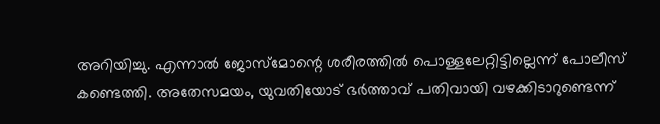അറിയിച്ചു. എന്നാല്‍ ജോസ്‌മോന്റെ ശരീരത്തില്‍ പൊള്ളലേറ്റിട്ടില്ലെന്ന് പോലീസ് കണ്ടെത്തി. അതേസമയം, യുവതിയോട് ഭര്‍ത്താവ് പതിവായി വഴക്കിടാറുണ്ടെന്ന്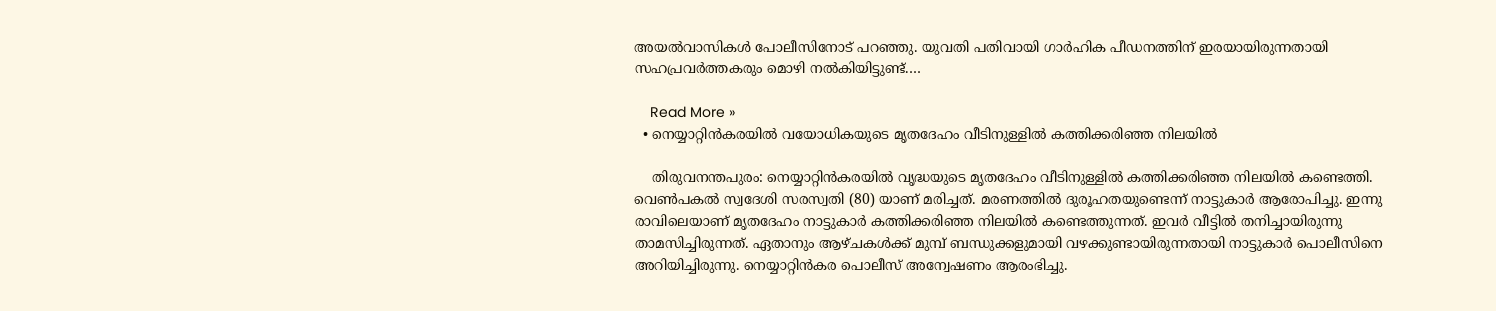അയല്‍വാസികള്‍ പോലീസിനോട് പറഞ്ഞു. യുവതി പതിവായി ഗാര്‍ഹിക പീഡനത്തിന് ഇരയായിരുന്നതായി സഹപ്രവര്‍ത്തകരും മൊഴി നല്‍കിയിട്ടുണ്ട്.…

    Read More »
  • നെയ്യാറ്റിന്‍കരയില്‍ വയോധികയുടെ മൃതദേഹം വീടിനുള്ളില്‍ കത്തിക്കരിഞ്ഞ നിലയില്‍

    തിരുവനന്തപുരം: നെയ്യാറ്റിന്‍കരയില്‍ വൃദ്ധയുടെ മൃതദേഹം വീടിനുള്ളില്‍ കത്തിക്കരിഞ്ഞ നിലയില്‍ കണ്ടെത്തി. വെണ്‍പകല്‍ സ്വദേശി സരസ്വതി (80) യാണ് മരിച്ചത്. മരണത്തില്‍ ദുരൂഹതയുണ്ടെന്ന് നാട്ടുകാര്‍ ആരോപിച്ചു. ഇന്നു രാവിലെയാണ് മൃതദേഹം നാട്ടുകാര്‍ കത്തിക്കരിഞ്ഞ നിലയില്‍ കണ്ടെത്തുന്നത്. ഇവര്‍ വീട്ടില്‍ തനിച്ചായിരുന്നു താമസിച്ചിരുന്നത്. ഏതാനും ആഴ്ചകള്‍ക്ക് മുമ്പ് ബന്ധുക്കളുമായി വഴക്കുണ്ടായിരുന്നതായി നാട്ടുകാര്‍ പൊലീസിനെ അറിയിച്ചിരുന്നു. നെയ്യാറ്റിന്‍കര പൊലീസ് അന്വേഷണം ആരംഭിച്ചു.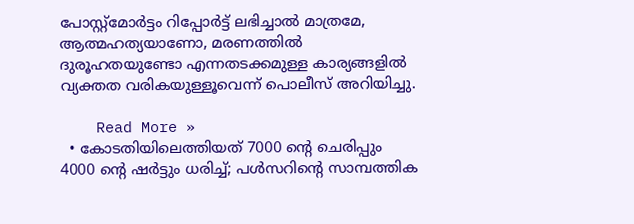പോസ്റ്റ്മോര്‍ട്ടം റിപ്പോര്‍ട്ട് ലഭിച്ചാല്‍ മാത്രമേ, ആത്മഹത്യയാണോ, മരണത്തില്‍ ദുരൂഹതയുണ്ടോ എന്നതടക്കമുള്ള കാര്യങ്ങളില്‍ വ്യക്തത വരികയുള്ളൂവെന്ന് പൊലീസ് അറിയിച്ചു.

    Read More »
  • കോടതിയിലെത്തിയത് 7000 ന്റെ ചെരിപ്പും 4000 ന്റെ ഷര്‍ട്ടും ധരിച്ച്; പള്‍സറിന്റെ സാമ്പത്തിക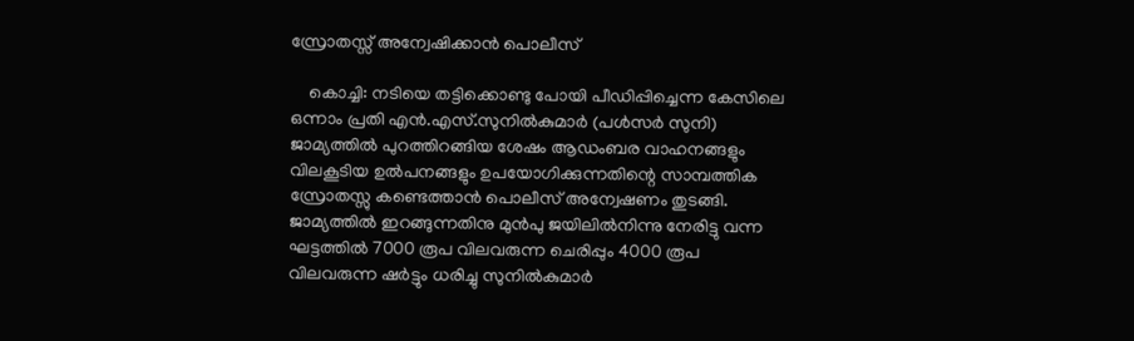സ്രോതസ്സ് അന്വേഷിക്കാന്‍ പൊലീസ്

    കൊച്ചി: നടിയെ തട്ടിക്കൊണ്ടു പോയി പീഡിപ്പിച്ചെന്ന കേസിലെ ഒന്നാം പ്രതി എന്‍.എസ്.സുനില്‍കുമാര്‍ (പള്‍സര്‍ സുനി) ജാമ്യത്തില്‍ പുറത്തിറങ്ങിയ ശേഷം ആഡംബര വാഹനങ്ങളും വിലകൂടിയ ഉല്‍പനങ്ങളും ഉപയോഗിക്കുന്നതിന്റെ സാമ്പത്തിക സ്രോതസ്സു കണ്ടെത്താന്‍ പൊലീസ് അന്വേഷണം തുടങ്ങി. ജാമ്യത്തില്‍ ഇറങ്ങുന്നതിനു മുന്‍പു ജയിലില്‍നിന്നു നേരിട്ടു വന്ന ഘട്ടത്തില്‍ 7000 രൂപ വിലവരുന്ന ചെരിപ്പും 4000 രൂപ വിലവരുന്ന ഷര്‍ട്ടും ധരിച്ചു സുനില്‍കുമാര്‍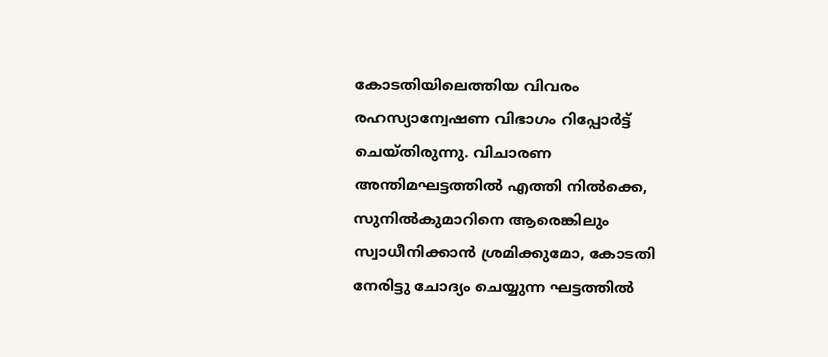കോടതിയിലെത്തിയ വിവരം രഹസ്യാന്വേഷണ വിഭാഗം റിപ്പോര്‍ട്ട് ചെയ്തിരുന്നു. വിചാരണ അന്തിമഘട്ടത്തില്‍ എത്തി നില്‍ക്കെ, സുനില്‍കുമാറിനെ ആരെങ്കിലും സ്വാധീനിക്കാന്‍ ശ്രമിക്കുമോ, കോടതി നേരിട്ടു ചോദ്യം ചെയ്യുന്ന ഘട്ടത്തില്‍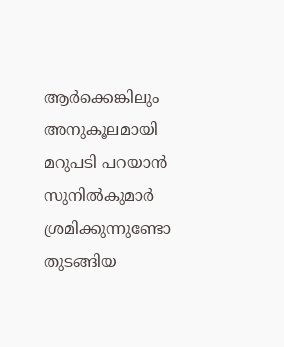ആര്‍ക്കെങ്കിലും അനുകൂലമായി മറുപടി പറയാന്‍ സുനില്‍കുമാര്‍ ശ്രമിക്കുന്നുണ്ടോ തുടങ്ങിയ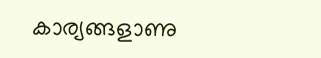കാര്യങ്ങളാണു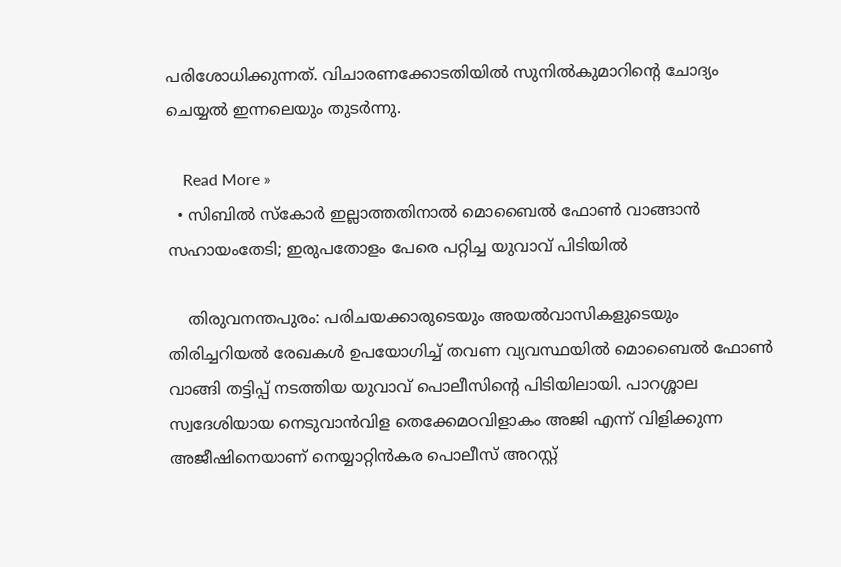പരിശോധിക്കുന്നത്. വിചാരണക്കോടതിയില്‍ സുനില്‍കുമാറിന്റെ ചോദ്യം ചെയ്യല്‍ ഇന്നലെയും തുടര്‍ന്നു.

    Read More »
  • സിബില്‍ സ്‌കോര്‍ ഇല്ലാത്തതിനാല്‍ മൊബൈല്‍ ഫോണ്‍ വാങ്ങാന്‍ സഹായംതേടി; ഇരുപതോളം പേരെ പറ്റിച്ച യുവാവ് പിടിയില്‍

    തിരുവനന്തപുരം: പരിചയക്കാരുടെയും അയല്‍വാസികളുടെയും തിരിച്ചറിയല്‍ രേഖകള്‍ ഉപയോഗിച്ച് തവണ വ്യവസ്ഥയില്‍ മൊബൈല്‍ ഫോണ്‍ വാങ്ങി തട്ടിപ്പ് നടത്തിയ യുവാവ് പൊലീസിന്റെ പിടിയിലായി. പാറശ്ശാല സ്വദേശിയായ നെടുവാന്‍വിള തെക്കേമഠവിളാകം അജി എന്ന് വിളിക്കുന്ന അജീഷിനെയാണ് നെയ്യാറ്റിന്‍കര പൊലീസ് അറസ്റ്റ്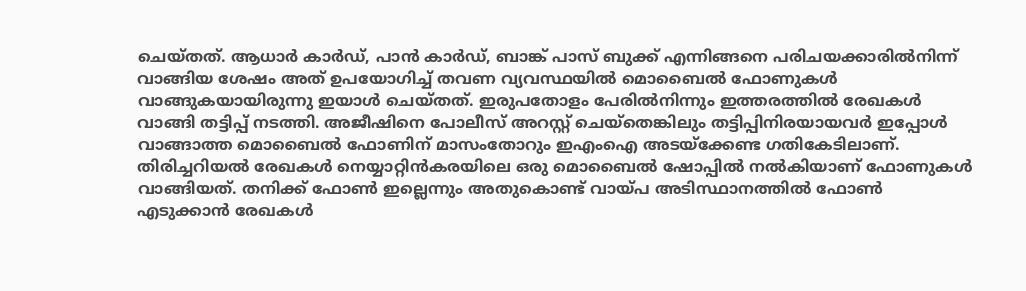ചെയ്തത്. ആധാര്‍ കാര്‍ഡ്, പാന്‍ കാര്‍ഡ്, ബാങ്ക് പാസ് ബുക്ക് എന്നിങ്ങനെ പരിചയക്കാരില്‍നിന്ന് വാങ്ങിയ ശേഷം അത് ഉപയോഗിച്ച് തവണ വ്യവസ്ഥയില്‍ മൊബൈല്‍ ഫോണുകള്‍ വാങ്ങുകയായിരുന്നു ഇയാള്‍ ചെയ്തത്. ഇരുപതോളം പേരില്‍നിന്നും ഇത്തരത്തില്‍ രേഖകള്‍ വാങ്ങി തട്ടിപ്പ് നടത്തി. അജീഷിനെ പോലീസ് അറസ്റ്റ് ചെയ്‌തെങ്കിലും തട്ടിപ്പിനിരയായവര്‍ ഇപ്പോള്‍ വാങ്ങാത്ത മൊബൈല്‍ ഫോണിന് മാസംതോറും ഇഎംഐ അടയ്‌ക്കേണ്ട ഗതികേടിലാണ്. തിരിച്ചറിയല്‍ രേഖകള്‍ നെയ്യാറ്റിന്‍കരയിലെ ഒരു മൊബൈല്‍ ഷോപ്പില്‍ നല്‍കിയാണ് ഫോണുകള്‍ വാങ്ങിയത്. തനിക്ക് ഫോണ്‍ ഇല്ലെന്നും അതുകൊണ്ട് വായ്പ അടിസ്ഥാനത്തില്‍ ഫോണ്‍ എടുക്കാന്‍ രേഖകള്‍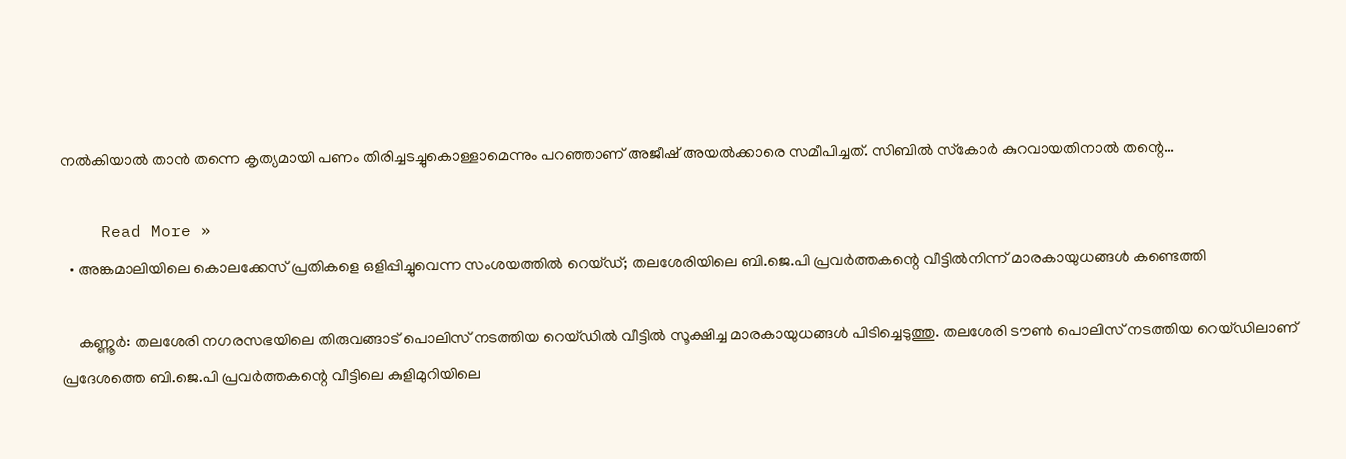നല്‍കിയാല്‍ താന്‍ തന്നെ കൃത്യമായി പണം തിരിച്ചടച്ചുകൊള്ളാമെന്നും പറഞ്ഞാണ് അജീഷ് അയല്‍ക്കാരെ സമീപിച്ചത്. സിബില്‍ സ്‌കോര്‍ കുറവായതിനാല്‍ തന്റെ…

    Read More »
  • അങ്കമാലിയിലെ കൊലക്കേസ് പ്രതികളെ ഒളിപ്പിച്ചുവെന്ന സംശയത്തില്‍ റെയ്ഡ്; തലശേരിയിലെ ബി.ജെ.പി പ്രവര്‍ത്തകന്റെ വീട്ടില്‍നിന്ന് മാരകായുധങ്ങള്‍ കണ്ടെത്തി

    കണ്ണൂര്‍: തലശേരി നഗരസഭയിലെ തിരുവങ്ങാട് പൊലിസ് നടത്തിയ റെയ്ഡില്‍ വീട്ടില്‍ സൂക്ഷിച്ച മാരകായുധങ്ങള്‍ പിടിച്ചെടുത്തു. തലശേരി ടൗണ്‍ പൊലിസ് നടത്തിയ റെയ്ഡിലാണ് പ്രദേശത്തെ ബി.ജെ.പി പ്രവര്‍ത്തകന്റെ വീട്ടിലെ കുളിമുറിയിലെ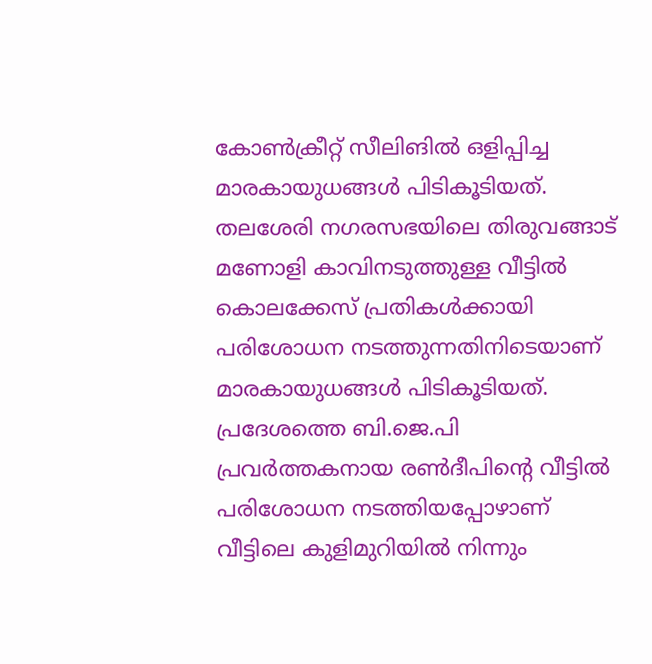കോണ്‍ക്രീറ്റ് സീലിങില്‍ ഒളിപ്പിച്ച മാരകായുധങ്ങള്‍ പിടികൂടിയത്. തലശേരി നഗരസഭയിലെ തിരുവങ്ങാട് മണോളി കാവിനടുത്തുള്ള വീട്ടില്‍ കൊലക്കേസ് പ്രതികള്‍ക്കായി പരിശോധന നടത്തുന്നതിനിടെയാണ് മാരകായുധങ്ങള്‍ പിടികൂടിയത്. പ്രദേശത്തെ ബി.ജെ.പി പ്രവര്‍ത്തകനായ രണ്‍ദീപിന്റെ വീട്ടില്‍ പരിശോധന നടത്തിയപ്പോഴാണ് വീട്ടിലെ കുളിമുറിയില്‍ നിന്നും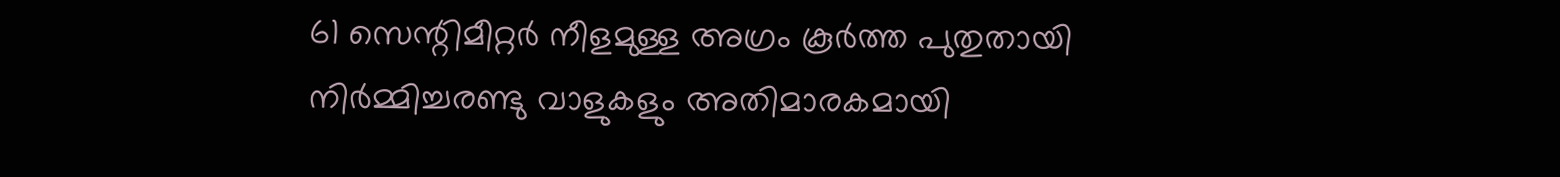61 സെന്റിമീറ്റര്‍ നീളമുള്ള അഗ്രം കൂര്‍ത്ത പുതുതായി നിര്‍മ്മിച്ചരണ്ടു വാളുകളും അതിമാരകമായി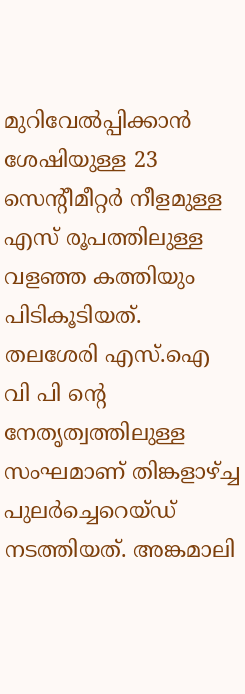മുറിവേല്‍പ്പിക്കാന്‍ ശേഷിയുള്ള 23 സെന്റീമീറ്റര്‍ നീളമുള്ള എസ് രൂപത്തിലുള്ള വളഞ്ഞ കത്തിയും പിടികൂടിയത്. തലശേരി എസ്.ഐ വി പി ന്റെ നേതൃത്വത്തിലുള്ള സംഘമാണ് തിങ്കളാഴ്ച്ച പുലര്‍ച്ചെറെയ്ഡ് നടത്തിയത്. അങ്കമാലി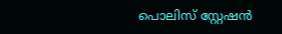പൊലിസ് സ്റ്റേഷന്‍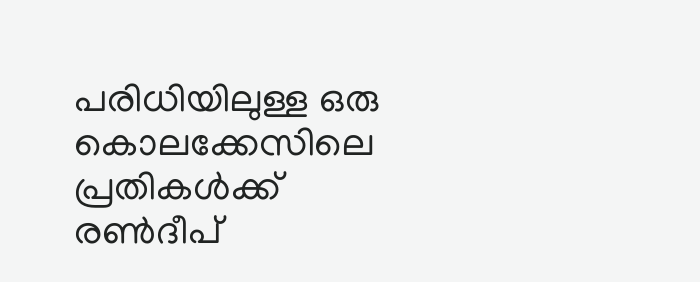പരിധിയിലുള്ള ഒരു കൊലക്കേസിലെ പ്രതികള്‍ക്ക് രണ്‍ദീപ്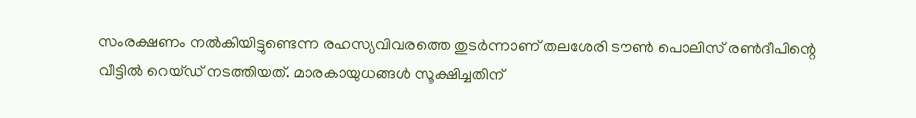സംരക്ഷണം നല്‍കിയിട്ടുണ്ടെന്ന രഹസ്യവിവരത്തെ തുടര്‍ന്നാണ് തലശേരി ടൗണ്‍ പൊലിസ് രണ്‍ദീപിന്റെ വീട്ടില്‍ റെയ്ഡ് നടത്തിയത്. മാരകായുധങ്ങള്‍ സൂക്ഷിച്ചതിന്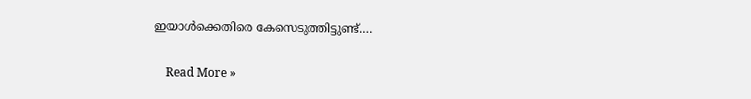ഇയാള്‍ക്കെതിരെ കേസെടുത്തിട്ടുണ്ട്.…

    Read More »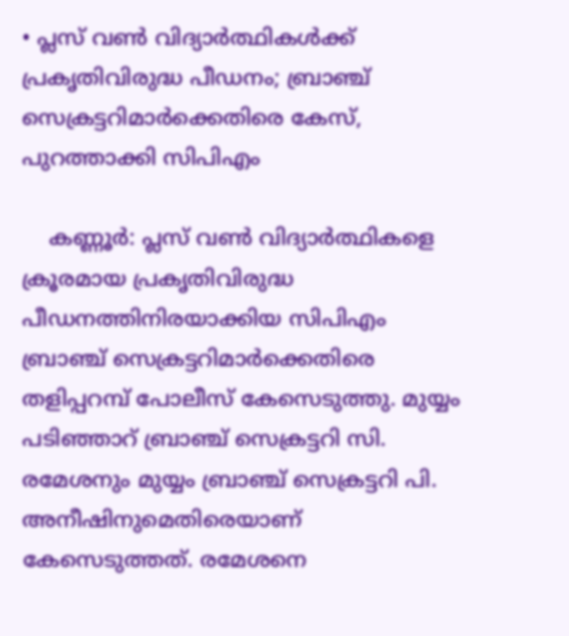• പ്ലസ് വണ്‍ വിദ്യാര്‍ത്ഥികള്‍ക്ക് പ്രകൃതിവിരുദ്ധ പീഡനം; ബ്രാഞ്ച് സെക്രട്ടറിമാര്‍ക്കെതിരെ കേസ്, പുറത്താക്കി സിപിഎം

    കണ്ണൂര്‍: പ്ലസ് വണ്‍ വിദ്യാര്‍ത്ഥികളെ ക്രൂരമായ പ്രകൃതിവിരുദ്ധ പീഡനത്തിനിരയാക്കിയ സിപിഎം ബ്രാഞ്ച് സെക്രട്ടറിമാര്‍ക്കെതിരെ തളിപ്പറമ്പ് പോലീസ് കേസെടുത്തു. മുയ്യം പടിഞ്ഞാറ് ബ്രാഞ്ച് സെക്രട്ടറി സി. രമേശനും മുയ്യം ബ്രാഞ്ച് സെക്രട്ടറി പി. അനീഷിനുമെതിരെയാണ് കേസെടുത്തത്. രമേശനെ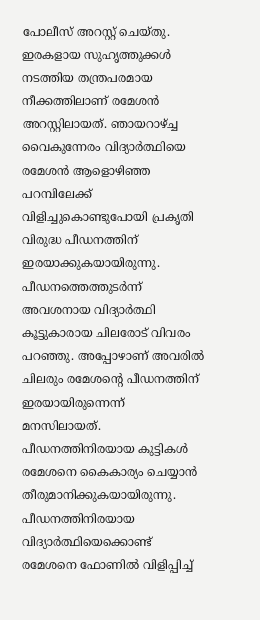പോലീസ് അറസ്റ്റ് ചെയ്തു. ഇരകളായ സുഹൃത്തുക്കള്‍ നടത്തിയ തന്ത്രപരമായ നീക്കത്തിലാണ് രമേശന്‍ അറസ്റ്റിലായത്. ഞായറാഴ്ച്ച വൈകുന്നേരം വിദ്യാര്‍ത്ഥിയെ രമേശന്‍ ആളൊഴിഞ്ഞ പറമ്പിലേക്ക് വിളിച്ചുകൊണ്ടുപോയി പ്രകൃതി വിരുദ്ധ പീഡനത്തിന് ഇരയാക്കുകയായിരുന്നു. പീഡനത്തെത്തുടര്‍ന്ന് അവശനായ വിദ്യാര്‍ത്ഥി കൂട്ടുകാരായ ചിലരോട് വിവരം പറഞ്ഞു. അപ്പോഴാണ് അവരില്‍ ചിലരും രമേശന്റെ പീഡനത്തിന് ഇരയായിരുന്നെന്ന് മനസിലായത്. പീഡനത്തിനിരയായ കുട്ടികള്‍ രമേശനെ കൈകാര്യം ചെയ്യാന്‍ തീരുമാനിക്കുകയായിരുന്നു. പീഡനത്തിനിരയായ വിദ്യാര്‍ത്ഥിയെക്കൊണ്ട് രമേശനെ ഫോണില്‍ വിളിപ്പിച്ച്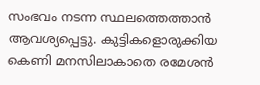സംഭവം നടന്ന സ്ഥലത്തെത്താന്‍ ആവശ്യപ്പെട്ടു. കുട്ടികളൊരുക്കിയ കെണി മനസിലാകാതെ രമേശന്‍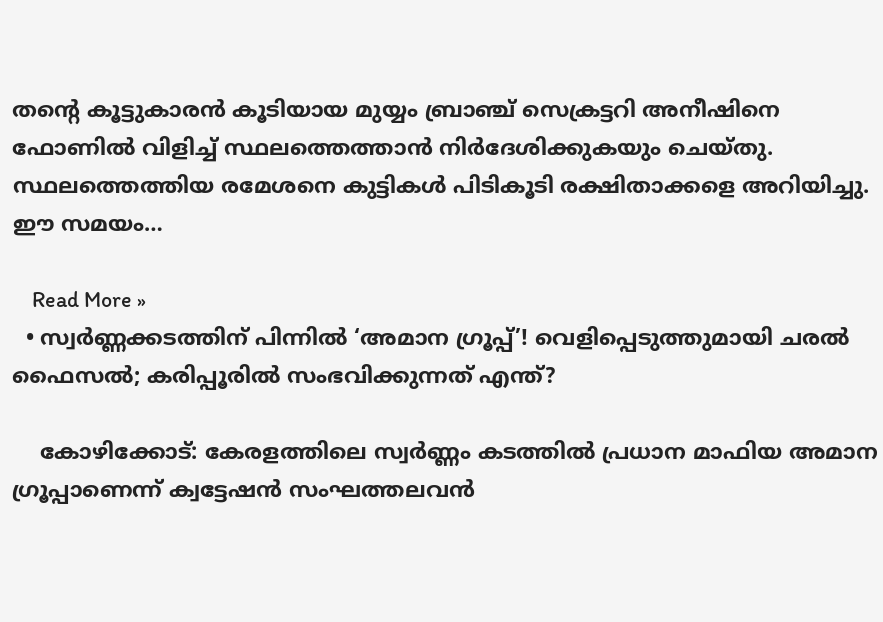തന്റെ കൂട്ടുകാരന്‍ കൂടിയായ മുയ്യം ബ്രാഞ്ച് സെക്രട്ടറി അനീഷിനെ ഫോണില്‍ വിളിച്ച് സ്ഥലത്തെത്താന്‍ നിര്‍ദേശിക്കുകയും ചെയ്തു. സ്ഥലത്തെത്തിയ രമേശനെ കുട്ടികള്‍ പിടികൂടി രക്ഷിതാക്കളെ അറിയിച്ചു. ഈ സമയം…

    Read More »
  • സ്വര്‍ണ്ണക്കടത്തിന് പിന്നില്‍ ‘അമാന ഗ്രൂപ്പ്’! വെളിപ്പെടുത്തുമായി ചരല്‍ ഫൈസല്‍; കരിപ്പൂരില്‍ സംഭവിക്കുന്നത് എന്ത്?

    കോഴിക്കോട്: കേരളത്തിലെ സ്വര്‍ണ്ണം കടത്തില്‍ പ്രധാന മാഫിയ അമാന ഗ്രൂപ്പാണെന്ന് ക്വട്ടേഷന്‍ സംഘത്തലവന്‍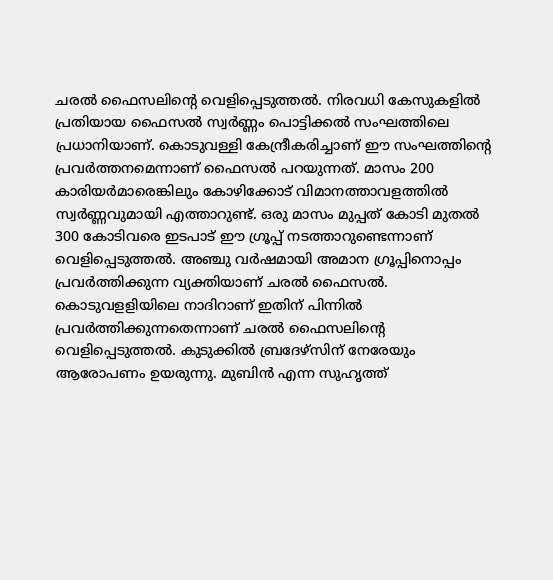ചരല്‍ ഫൈസലിന്റെ വെളിപ്പെടുത്തല്‍. നിരവധി കേസുകളില്‍ പ്രതിയായ ഫൈസല്‍ സ്വര്‍ണ്ണം പൊട്ടിക്കല്‍ സംഘത്തിലെ പ്രധാനിയാണ്. കൊടുവള്ളി കേന്ദ്രീകരിച്ചാണ് ഈ സംഘത്തിന്റെ പ്രവര്‍ത്തനമെന്നാണ് ഫൈസല്‍ പറയുന്നത്. മാസം 200 കാരിയര്‍മാരെങ്കിലും കോഴിക്കോട് വിമാനത്താവളത്തില്‍ സ്വര്‍ണ്ണവുമായി എത്താറുണ്ട്. ഒരു മാസം മുപ്പത് കോടി മുതല്‍ 300 കോടിവരെ ഇടപാട് ഈ ഗ്രൂപ്പ് നടത്താറുണ്ടെന്നാണ് വെളിപ്പെടുത്തല്‍. അഞ്ചു വര്‍ഷമായി അമാന ഗ്രൂപ്പിനൊപ്പം പ്രവര്‍ത്തിക്കുന്ന വ്യക്തിയാണ് ചരല്‍ ഫൈസല്‍. കൊടുവളളിയിലെ നാദിറാണ് ഇതിന് പിന്നില്‍ പ്രവര്‍ത്തിക്കുന്നതെന്നാണ് ചരല്‍ ഫൈസലിന്റെ വെളിപ്പെടുത്തല്‍. കുടുക്കില്‍ ബ്രദേഴ്സിന് നേരേയും ആരോപണം ഉയരുന്നു. മുബിന്‍ എന്ന സുഹൃത്ത്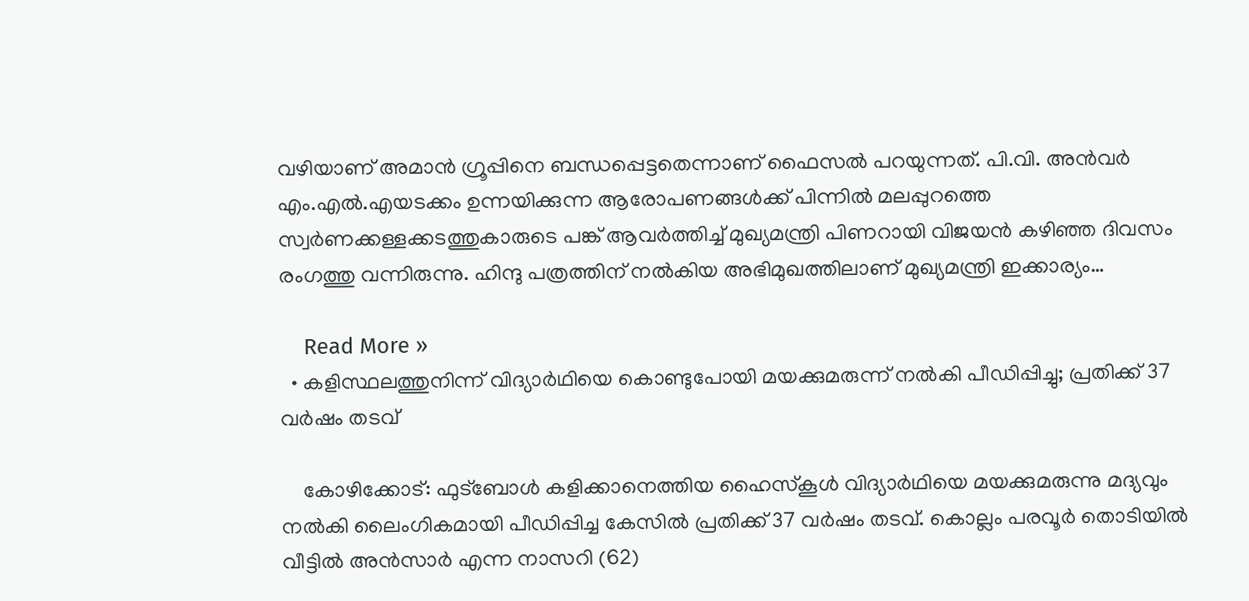വഴിയാണ് അമാന്‍ ഗ്രൂപ്പിനെ ബന്ധപ്പെട്ടതെന്നാണ് ഫൈസല്‍ പറയുന്നത്. പി.വി. അന്‍വര്‍ എം.എല്‍.എയടക്കം ഉന്നയിക്കുന്ന ആരോപണങ്ങള്‍ക്ക് പിന്നില്‍ മലപ്പുറത്തെ സ്വര്‍ണക്കള്ളക്കടത്തുകാരുടെ പങ്ക് ആവര്‍ത്തിച്ച് മുഖ്യമന്ത്രി പിണറായി വിജയന്‍ കഴിഞ്ഞ ദിവസം രംഗത്തു വന്നിരുന്നു. ഹിന്ദു പത്രത്തിന് നല്‍കിയ അഭിമുഖത്തിലാണ് മുഖ്യമന്ത്രി ഇക്കാര്യം…

    Read More »
  • കളിസ്ഥലത്തുനിന്ന് വിദ്യാര്‍ഥിയെ കൊണ്ടുപോയി മയക്കുമരുന്ന് നല്‍കി പീഡിപ്പിച്ചു; പ്രതിക്ക് 37 വര്‍ഷം തടവ്

    കോഴിക്കോട്: ഫുട്‌ബോള്‍ കളിക്കാനെത്തിയ ഹൈസ്‌കൂള്‍ വിദ്യാര്‍ഥിയെ മയക്കുമരുന്നു മദ്യവും നല്‍കി ലൈംഗികമായി പീഡിപ്പിച്ച കേസില്‍ പ്രതിക്ക് 37 വര്‍ഷം തടവ്. കൊല്ലം പരവൂര്‍ തൊടിയില്‍ വീട്ടില്‍ അന്‍സാര്‍ എന്ന നാസറി (62)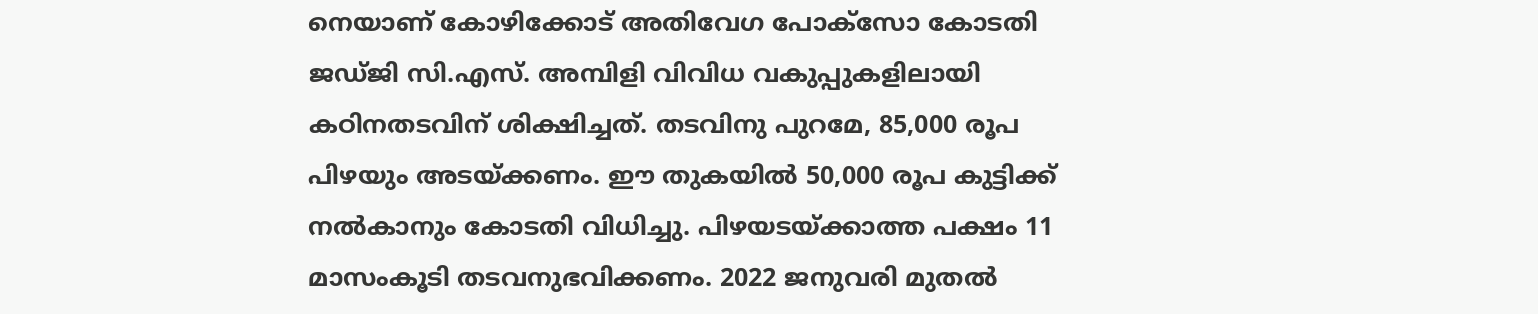നെയാണ് കോഴിക്കോട് അതിവേഗ പോക്സോ കോടതി ജഡ്ജി സി.എസ്. അമ്പിളി വിവിധ വകുപ്പുകളിലായി കഠിനതടവിന് ശിക്ഷിച്ചത്. തടവിനു പുറമേ, 85,000 രൂപ പിഴയും അടയ്ക്കണം. ഈ തുകയില്‍ 50,000 രൂപ കുട്ടിക്ക് നല്‍കാനും കോടതി വിധിച്ചു. പിഴയടയ്ക്കാത്ത പക്ഷം 11 മാസംകൂടി തടവനുഭവിക്കണം. 2022 ജനുവരി മുതല്‍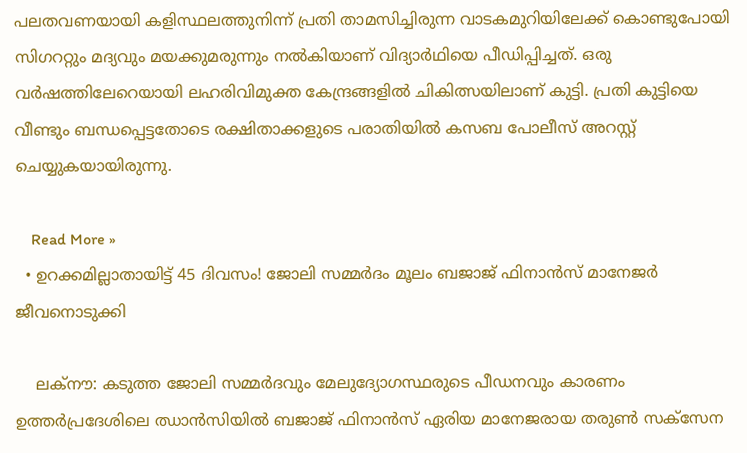പലതവണയായി കളിസ്ഥലത്തുനിന്ന് പ്രതി താമസിച്ചിരുന്ന വാടകമുറിയിലേക്ക് കൊണ്ടുപോയി സിഗററ്റും മദ്യവും മയക്കുമരുന്നും നല്‍കിയാണ് വിദ്യാര്‍ഥിയെ പീഡിപ്പിച്ചത്. ഒരു വര്‍ഷത്തിലേറെയായി ലഹരിവിമുക്ത കേന്ദ്രങ്ങളില്‍ ചികിത്സയിലാണ് കുട്ടി. പ്രതി കുട്ടിയെ വീണ്ടും ബന്ധപ്പെട്ടതോടെ രക്ഷിതാക്കളുടെ പരാതിയില്‍ കസബ പോലീസ് അറസ്റ്റ് ചെയ്യുകയായിരുന്നു.

    Read More »
  • ഉറക്കമില്ലാതായിട്ട് 45 ദിവസം! ജോലി സമ്മര്‍ദം മൂലം ബജാജ് ഫിനാന്‍സ് മാനേജര്‍ ജീവനൊടുക്കി

    ലക്‌നൗ: കടുത്ത ജോലി സമ്മര്‍ദവും മേലുദ്യോഗസ്ഥരുടെ പീഡനവും കാരണം ഉത്തര്‍പ്രദേശിലെ ഝാന്‍സിയില്‍ ബജാജ് ഫിനാന്‍സ് ഏരിയ മാനേജരായ തരുണ്‍ സക്‌സേന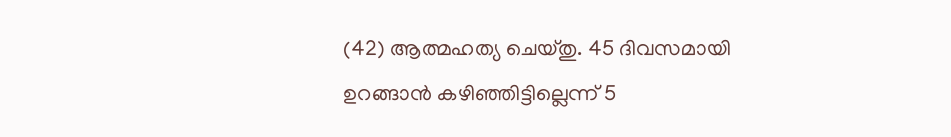(42) ആത്മഹത്യ ചെയ്തു. 45 ദിവസമായി ഉറങ്ങാന്‍ കഴിഞ്ഞിട്ടില്ലെന്ന് 5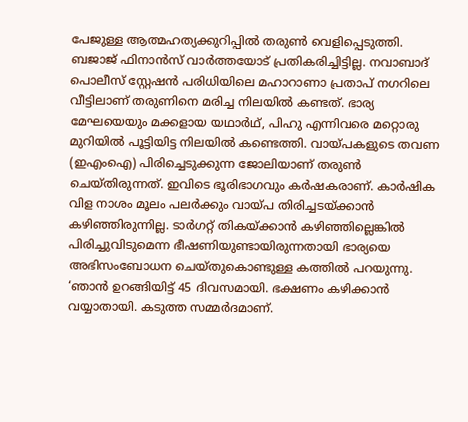പേജുള്ള ആത്മഹത്യക്കുറിപ്പില്‍ തരുണ്‍ വെളിപ്പെടുത്തി. ബജാജ് ഫിനാന്‍സ് വാര്‍ത്തയോട് പ്രതികരിച്ചിട്ടില്ല. നവാബാദ് പൊലീസ് സ്റ്റേഷന്‍ പരിധിയിലെ മഹാറാണാ പ്രതാപ് നഗറിലെ വീട്ടിലാണ് തരുണിനെ മരിച്ച നിലയില്‍ കണ്ടത്. ഭാര്യ മേഘയെയും മക്കളായ യഥാര്‍ഥ്, പിഹു എന്നിവരെ മറ്റൊരു മുറിയില്‍ പൂട്ടിയിട്ട നിലയില്‍ കണ്ടെത്തി. വായ്പകളുടെ തവണ (ഇഎംഐ) പിരിച്ചെടുക്കുന്ന ജോലിയാണ് തരുണ്‍ ചെയ്തിരുന്നത്. ഇവിടെ ഭൂരിഭാഗവും കര്‍ഷകരാണ്. കാര്‍ഷിക വിള നാശം മൂലം പലര്‍ക്കും വായ്പ തിരിച്ചടയ്ക്കാന്‍ കഴിഞ്ഞിരുന്നില്ല. ടാര്‍ഗറ്റ് തികയ്ക്കാന്‍ കഴിഞ്ഞില്ലെങ്കില്‍ പിരിച്ചുവിടുമെന്ന ഭീഷണിയുണ്ടായിരുന്നതായി ഭാര്യയെ അഭിസംബോധന ചെയ്തുകൊണ്ടുള്ള കത്തില്‍ പറയുന്നു. ‘ഞാന്‍ ഉറങ്ങിയിട്ട് 45 ദിവസമായി. ഭക്ഷണം കഴിക്കാന്‍ വയ്യാതായി. കടുത്ത സമ്മര്‍ദമാണ്.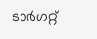ടാര്‍ഗറ്റ്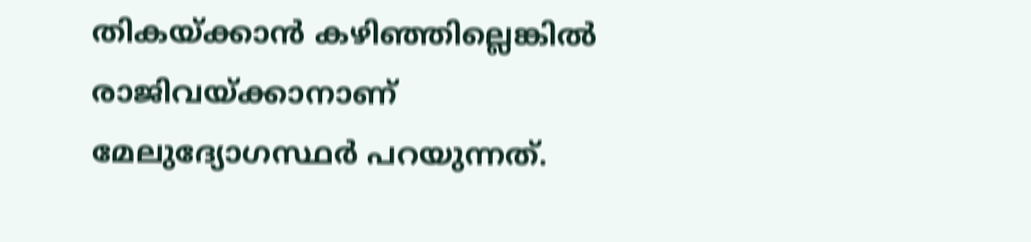തികയ്ക്കാന്‍ കഴിഞ്ഞില്ലെങ്കില്‍ രാജിവയ്ക്കാനാണ് മേലുദ്യോഗസ്ഥര്‍ പറയുന്നത്.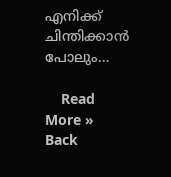എനിക്ക് ചിന്തിക്കാന്‍ പോലും…

    Read More »
Back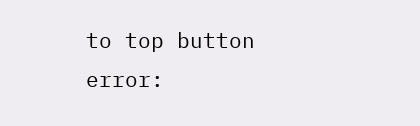to top button
error: